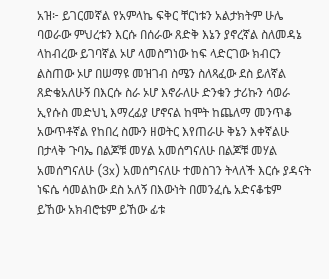አዝ፦ ይገርመኛል የአምላኬ ፍቅር ቸርነቱን አልታክትም ሁሌ ባወራው ምህረቱን እርሱ በሰራው ጸድቅ እኔን ያኖረኛል ስለመዳኔ ላከብረው ይገባኛል ኦሆ ላመስግነው ከፍ ላድርገው ክብርን ልስጠው ኦሆ በሠማዩ መዝገብ ስሜን ስለጻፈው ደስ ይለኛል ጸድቄአለሁኝ በእርሱ ስራ ኦሆ እኖራለሁ ድንቁን ታሪኩን ሳወራ ኢየሱስ መድህኒ እማረፊያ ሆኖናል ከሞት ከጨለማ መንጥቆ አውጥቶኛል የከበረ ስሙን ዘወትር እየጠራሁ ቅኔን እቀኛልሁ በታላቅ ጉባኤ በልጆቹ መሃል አመሰግናለሁ በልጆቹ መሃል አመሰግናለሁ (3x) አመሰግናለሁ ተመስገን ትላለች እርሱ ያዳናት ነፍሴ ሳመልከው ደስ አለኝ በእውነት በመንፈሴ አድናቆቴም ይኸው አክብሮቴም ይኸው ፊቱ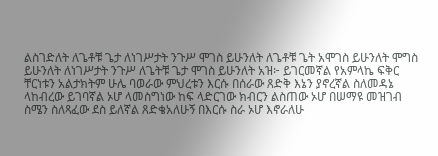ልስገድለት ለጌቶቹ ጌታ ለነገሥታት ንጉሥ ሞገስ ይሁንለት ለጌቶቹ ጌት አሞገስ ይሁንለት ሞግስ ይሁንለት ለነገሥታት ንጉሥ ለጌትቹ ጌታ ሞገስ ይሁንለት አዝ፦ ይገርመኛል የአምላኬ ፍቅር ቸርነቱን አልታክትም ሁሌ ባወራው ምህረቱን እርሱ በሰራው ጸድቅ እኔን ያኖረኛል ስለመዳኔ ላከብረው ይገባኛል ኦሆ ላመስግነው ከፍ ላድርገው ክብርን ልስጠው ኦሆ በሠማዩ መዝገብ ስሜን ስለጻፈው ደስ ይለኛል ጸድቄአለሁኝ በእርሱ ስራ ኦሆ እኖራለሁ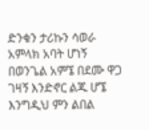ድንቁን ታሪኩን ሳወራ አምላክ አባት ሆነኝ በወንጌል አምኜ በደሙ ዋጋ ገዛኝ እንድኖር ልጁ ሆኜ እንግዲህ ምን ልበል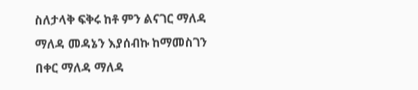ስለታላቅ ፍቅሩ ከቶ ምን ልናገር ማለዳ ማለዳ መዳኔን እያሰብኩ ከማመስገን በቀር ማለዳ ማለዳ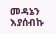መዳኔን እያሰብኩ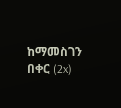ከማመስገን በቀር (2x)